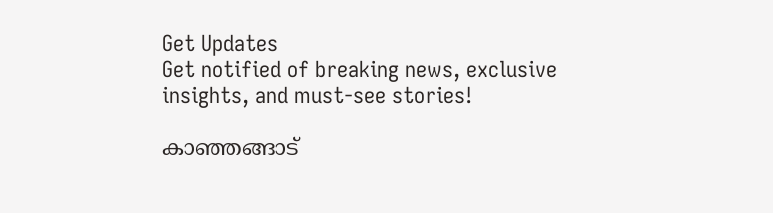Get Updates
Get notified of breaking news, exclusive insights, and must-see stories!

കാഞ്ഞങ്ങാട്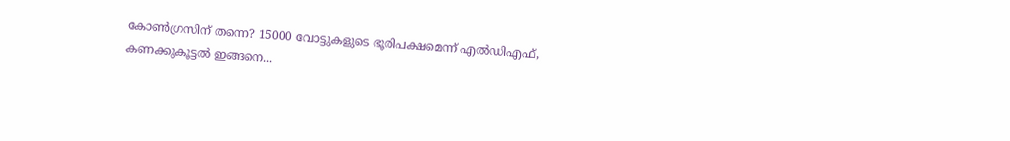കോൺഗ്രസിന് തന്നെ? 15000 വോട്ടുകളുടെ ഭൂരിപക്ഷമെന്ന് എൽഡിഎഫ്, കണക്കുകൂട്ടൽ ഇങ്ങനെ...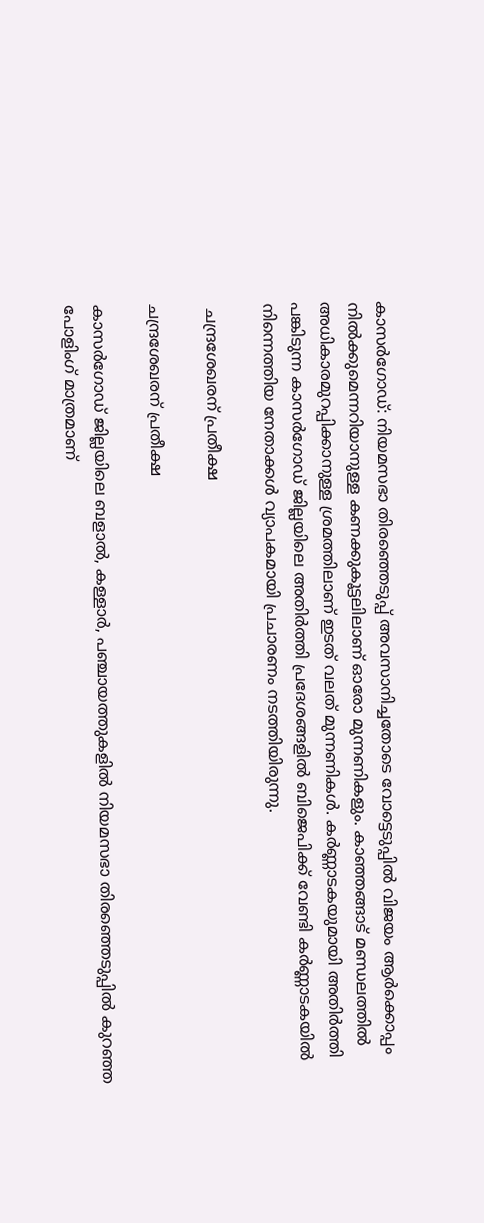കാസർഗോഡ്: നിയമസഭാ തിരഞ്ഞെടുപ്പ് അവസാനിച്ചതോടെ വോട്ടെടുപ്പിൽ വിജയം ആർക്കൊപ്പം നിൽക്കുമെന്നറിയാനുള്ള കണക്കുകൂട്ടലിലാണ് ഓരോ മുന്നണികളും. കാഞ്ഞങ്ങാട് മണ്ഡലത്തിൽ അധികാരമുറപ്പിക്കാനുള്ള ശ്രമത്തിലാണ് ഇടത് വലത് മുന്നണികൾ. കർണ്ണാടകയുമായി അതിർത്തി പങ്കിടുന്ന കാസർഗോഡ് ജില്ലയിലെ അതിർത്തി പ്രദേശങ്ങളിൽ ബിജെപിക്ക് വേണ്ടി കർണ്ണാടകയിൽ നിന്നെത്തിയ നേതാക്കൾ വ്യാപകമായി പ്രചാരണം നടത്തിയിരുന്നു.

 ചന്ദ്രശേഖരന് പ്രതീക്ഷ

ചന്ദ്രശേഖരന് പ്രതീക്ഷ

കാസർഗോഡ് ജില്ലയിലെ ബളാൽ, കള്ളാർ, പഞ്ചായത്തുകളിൽ നിയമസഭാ തിരഞ്ഞെടുപ്പിൽ കുറഞ്ഞ പോളിംഗ് മാത്രമാണ്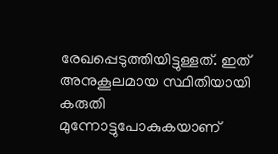രേഖപ്പെടുത്തിയിട്ടുള്ളത്. ഇത് അനുകൂലമായ സ്ഥിതിയായി കരുതി മുന്നോട്ടുപോകുകയാണ്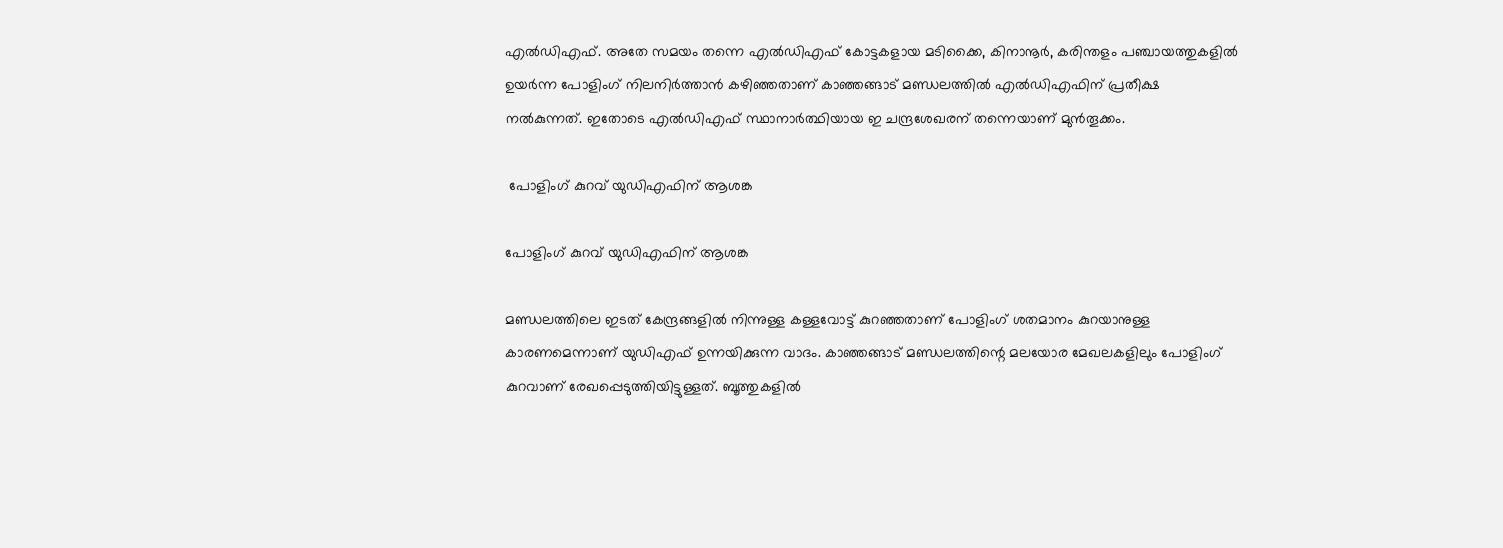എൽഡിഎഫ്. അതേ സമയം തന്നെ എൽഡിഎഫ് കോട്ടകളായ മടിക്കൈ, കിനാനൂർ, കരിന്തളം പഞ്ചായത്തുകളിൽ ഉയർന്ന പോളിംഗ് നിലനിർത്താൻ കഴിഞ്ഞതാണ് കാഞ്ഞങ്ങാട് മണ്ഡലത്തിൽ എൽഡിഎഫിന് പ്രതീക്ഷ നൽകുന്നത്. ഇതോടെ എൽഡിഎഫ് സ്ഥാനാർത്ഥിയായ ഇ ചന്ദ്രശേഖരന് തന്നെയാണ് മുൻതൂക്കം.

 പോളിംഗ് കുറവ് യുഡിഎഫിന് ആശങ്ക

പോളിംഗ് കുറവ് യുഡിഎഫിന് ആശങ്ക

മണ്ഡലത്തിലെ ഇടത് കേന്ദ്രങ്ങളിൽ നിന്നുള്ള കള്ളവോട്ട് കുറഞ്ഞതാണ് പോളിംഗ് ശതമാനം കുറയാനുള്ള കാരണമെന്നാണ് യുഡിഎഫ് ഉന്നയിക്കുന്ന വാദം. കാഞ്ഞങ്ങാട് മണ്ഡലത്തിന്റെ മലയോര മേഖലകളിലും പോളിംഗ് കുറവാണ് രേഖപ്പെടുത്തിയിട്ടുള്ളത്. ബൂത്തുകളിൽ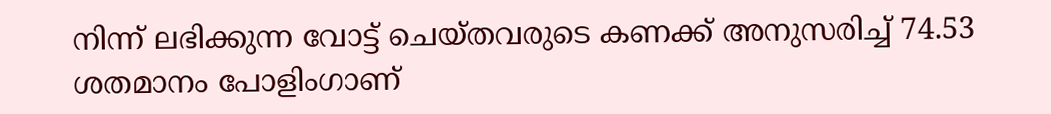നിന്ന് ലഭിക്കുന്ന വോട്ട് ചെയ്തവരുടെ കണക്ക് അനുസരിച്ച് 74.53 ശതമാനം പോളിംഗാണ്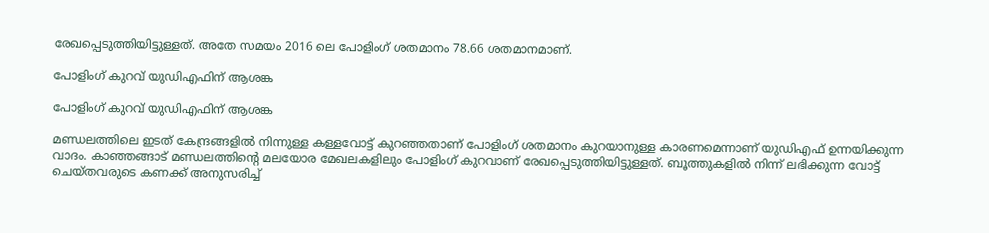രേഖപ്പെടുത്തിയിട്ടുള്ളത്. അതേ സമയം 2016 ലെ പോളിംഗ് ശതമാനം 78.66 ശതമാനമാണ്.

പോളിംഗ് കുറവ് യുഡിഎഫിന് ആശങ്ക

പോളിംഗ് കുറവ് യുഡിഎഫിന് ആശങ്ക

മണ്ഡലത്തിലെ ഇടത് കേന്ദ്രങ്ങളിൽ നിന്നുള്ള കള്ളവോട്ട് കുറഞ്ഞതാണ് പോളിംഗ് ശതമാനം കുറയാനുള്ള കാരണമെന്നാണ് യുഡിഎഫ് ഉന്നയിക്കുന്ന വാദം. കാഞ്ഞങ്ങാട് മണ്ഡലത്തിന്റെ മലയോര മേഖലകളിലും പോളിംഗ് കുറവാണ് രേഖപ്പെടുത്തിയിട്ടുള്ളത്. ബൂത്തുകളിൽ നിന്ന് ലഭിക്കുന്ന വോട്ട് ചെയ്തവരുടെ കണക്ക് അനുസരിച്ച്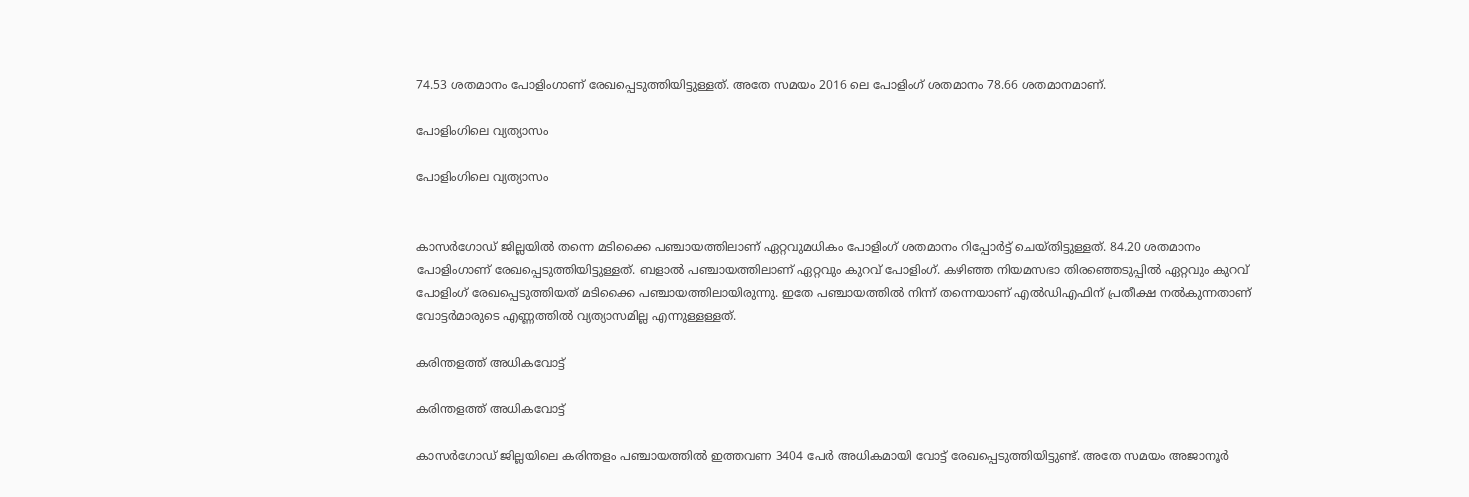74.53 ശതമാനം പോളിംഗാണ് രേഖപ്പെടുത്തിയിട്ടുള്ളത്. അതേ സമയം 2016 ലെ പോളിംഗ് ശതമാനം 78.66 ശതമാനമാണ്.

പോളിംഗിലെ വ്യത്യാസം

പോളിംഗിലെ വ്യത്യാസം


കാസർഗോഡ് ജില്ലയിൽ തന്നെ മടിക്കൈ പഞ്ചായത്തിലാണ് ഏറ്റവുമധികം പോളിംഗ് ശതമാനം റിപ്പോർട്ട് ചെയ്തിട്ടുള്ളത്. 84.20 ശതമാനം പോളിംഗാണ് രേഖപ്പെടുത്തിയിട്ടുള്ളത്. ബളാൽ പഞ്ചായത്തിലാണ് ഏറ്റവും കുറവ് പോളിംഗ്. കഴിഞ്ഞ നിയമസഭാ തിരഞ്ഞെടുപ്പിൽ ഏറ്റവും കുറവ് പോളിംഗ് രേഖപ്പെടുത്തിയത് മടിക്കൈ പഞ്ചായത്തിലായിരുന്നു. ഇതേ പഞ്ചായത്തിൽ നിന്ന് തന്നെയാണ് എൽഡിഎഫിന് പ്രതീക്ഷ നൽകുന്നതാണ് വോട്ടർമാരുടെ എണ്ണത്തിൽ വ്യത്യാസമില്ല എന്നുള്ളള്ളത്.

കരിന്തളത്ത് അധികവോട്ട്

കരിന്തളത്ത് അധികവോട്ട്

കാസർഗോഡ് ജില്ലയിലെ കരിന്തളം പഞ്ചായത്തിൽ ഇത്തവണ 3404 പേർ അധികമായി വോട്ട് രേഖപ്പെടുത്തിയിട്ടുണ്ട്. അതേ സമയം അജാനൂർ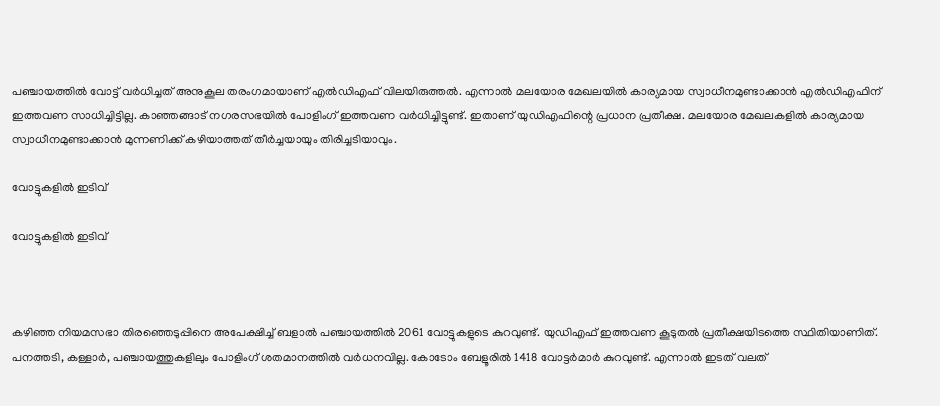പഞ്ചായത്തിൽ വോട്ട് വർധിച്ചത് അനുകൂല തരംഗമായാണ് എൽഡിഎഫ് വിലയിരുത്തൽ. എന്നാൽ മലയോര മേഖലയിൽ കാര്യമായ സ്വാധീനമുണ്ടാക്കാൻ എൽഡിഎഫിന് ഇത്തവണ സാധിച്ചിട്ടില്ല. കാഞ്ഞങ്ങാട് നഗരസഭയിൽ പോളിംഗ് ഇത്തവണ വർധിച്ചിട്ടുണ്ട്. ഇതാണ് യുഡിഎഫിന്റെ പ്രധാന പ്രതീക്ഷ. മലയോര മേഖലകളിൽ കാര്യമായ സ്വാധീനമുണ്ടാക്കാൻ മുന്നണിക്ക് കഴിയാത്തത് തീർച്ചയായും തിരിച്ചടിയാവും.

വോട്ടുകളിൽ ഇടിവ്

വോട്ടുകളിൽ ഇടിവ്



കഴിഞ്ഞ നിയമസഭാ തിരഞ്ഞെടുപ്പിനെ അപേക്ഷിച്ച് ബളാൽ പഞ്ചായത്തിൽ 2061 വോട്ടുകളുടെ കുറവുണ്ട്. യുഡിഎഫ് ഇത്തവണ കൂടുതൽ പ്രതീക്ഷയിടത്തെ സ്ഥിതിയാണിത്. പനത്തടി, കള്ളാർ, പഞ്ചായത്തുകളിലും പോളിംഗ് ശതമാനത്തിൽ വർധനവില്ല. കോടോം ബേളൂരിൽ 1418 വോട്ടർമാർ കുറവുണ്ട്. എന്നാൽ ഇടത് വലത്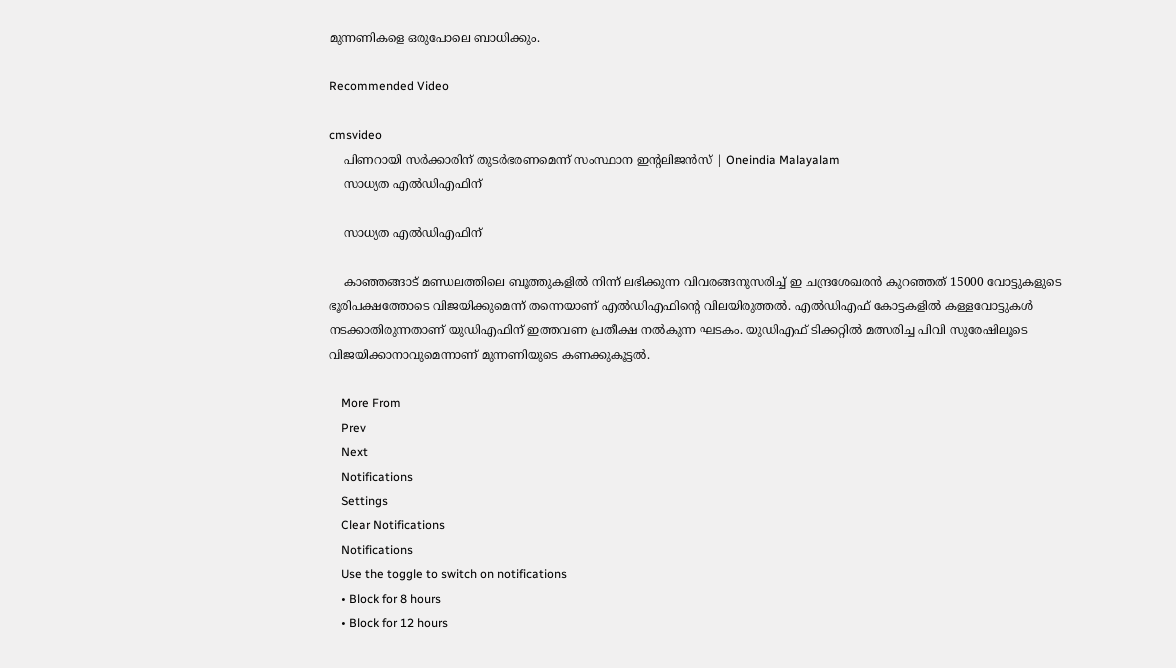മുന്നണികളെ ഒരുപോലെ ബാധിക്കും.

Recommended Video

cmsvideo
    പിണറായി സര്‍ക്കാരിന് തുടര്‍ഭരണമെന്ന് സംസ്ഥാന ഇന്റലിജന്‍സ് | Oneindia Malayalam
    സാധ്യത എൽഡിഎഫിന്

    സാധ്യത എൽഡിഎഫിന്

    കാഞ്ഞങ്ങാട് മണ്ഡലത്തിലെ ബൂത്തുകളിൽ നിന്ന് ലഭിക്കുന്ന വിവരങ്ങനുസരിച്ച് ഇ ചന്ദ്രശേഖരൻ കുറഞ്ഞത് 15000 വോട്ടുകളുടെ ഭൂരിപക്ഷത്തോടെ വിജയിക്കുമെന്ന് തന്നെയാണ് എൽഡിഎഫിന്റെ വിലയിരുത്തൽ. എൽഡിഎഫ് കോട്ടകളിൽ കള്ളവോട്ടുകൾ നടക്കാതിരുന്നതാണ് യുഡിഎഫിന് ഇത്തവണ പ്രതീക്ഷ നൽകുന്ന ഘടകം. യുഡിഎഫ് ടിക്കറ്റിൽ മത്സരിച്ച പിവി സുരേഷിലൂടെ വിജയിക്കാനാവുമെന്നാണ് മുന്നണിയുടെ കണക്കുകൂട്ടൽ.

    More From
    Prev
    Next
    Notifications
    Settings
    Clear Notifications
    Notifications
    Use the toggle to switch on notifications
    • Block for 8 hours
    • Block for 12 hours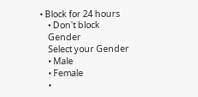• Block for 24 hours
    • Don't block
    Gender
    Select your Gender
    • Male
    • Female
    •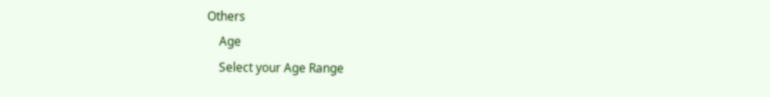Others
    Age
    Select your Age Range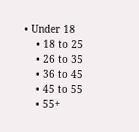• Under 18
    • 18 to 25
    • 26 to 35
    • 36 to 45
    • 45 to 55
    • 55+